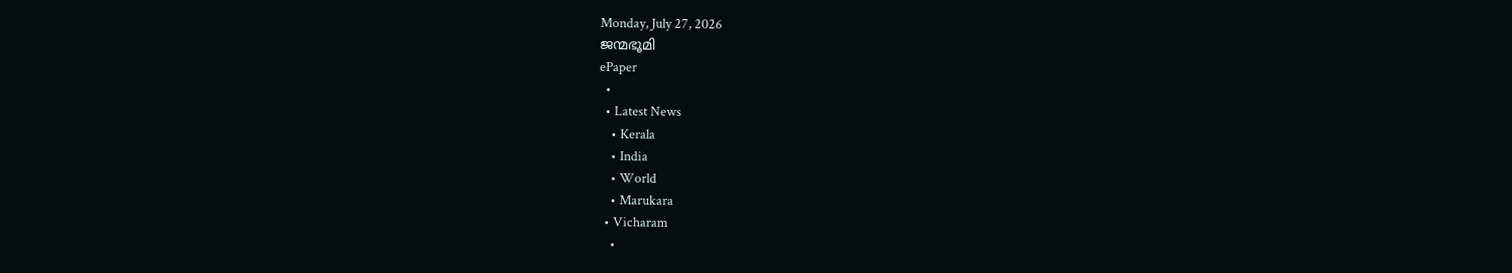Monday, July 27, 2026
ജന്മഭൂമി
ePaper
  •
  • Latest News
    • Kerala
    • India
    • World
    • Marukara
  • Vicharam
    •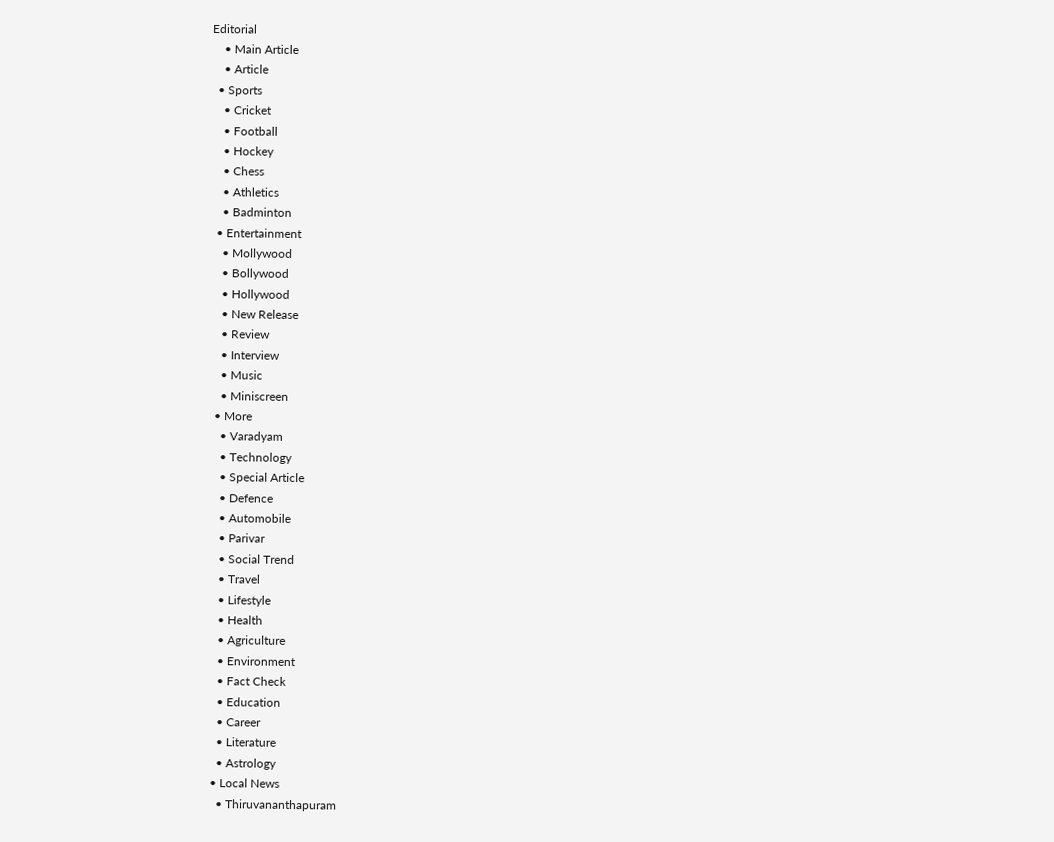Editorial
    • Main Article
    • Article
  • Sports
    • Cricket
    • Football
    • Hockey
    • Chess
    • Athletics
    • Badminton
  • Entertainment
    • Mollywood
    • Bollywood
    • Hollywood
    • New Release
    • Review
    • Interview
    • Music
    • Miniscreen
  • More
    • Varadyam
    • Technology
    • Special Article
    • Defence
    • Automobile
    • Parivar
    • Social Trend
    • Travel
    • Lifestyle
    • Health
    • Agriculture
    • Environment
    • Fact Check
    • Education
    • Career
    • Literature
    • Astrology
  • Local News
    • Thiruvananthapuram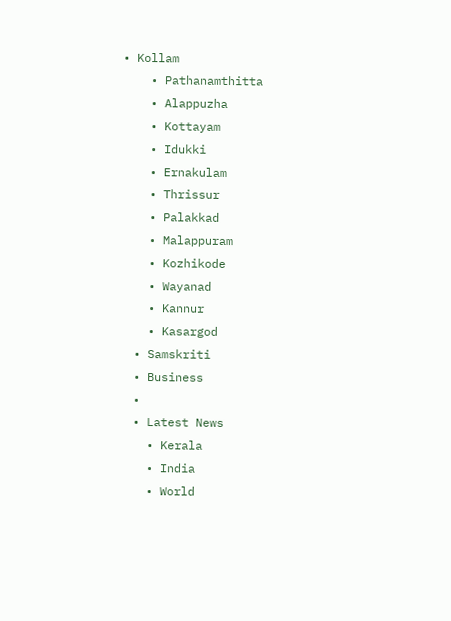• Kollam
    • Pathanamthitta
    • Alappuzha
    • Kottayam
    • Idukki
    • Ernakulam
    • Thrissur
    • Palakkad
    • Malappuram
    • Kozhikode
    • Wayanad
    • Kannur
    • Kasargod
  • Samskriti
  • Business
  •
  • Latest News
    • Kerala
    • India
    • World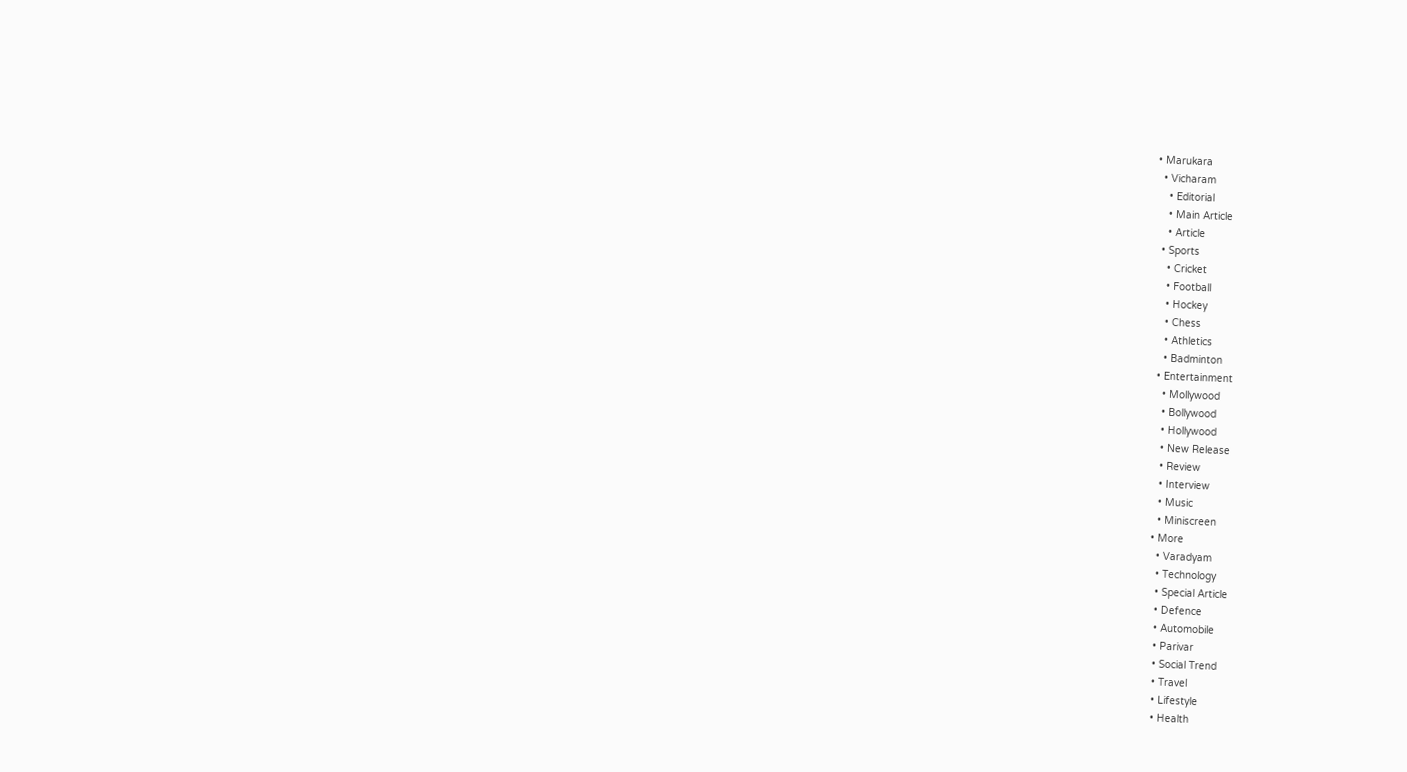• Marukara
  • Vicharam
    • Editorial
    • Main Article
    • Article
  • Sports
    • Cricket
    • Football
    • Hockey
    • Chess
    • Athletics
    • Badminton
  • Entertainment
    • Mollywood
    • Bollywood
    • Hollywood
    • New Release
    • Review
    • Interview
    • Music
    • Miniscreen
  • More
    • Varadyam
    • Technology
    • Special Article
    • Defence
    • Automobile
    • Parivar
    • Social Trend
    • Travel
    • Lifestyle
    • Health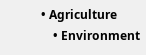• Agriculture
    • Environment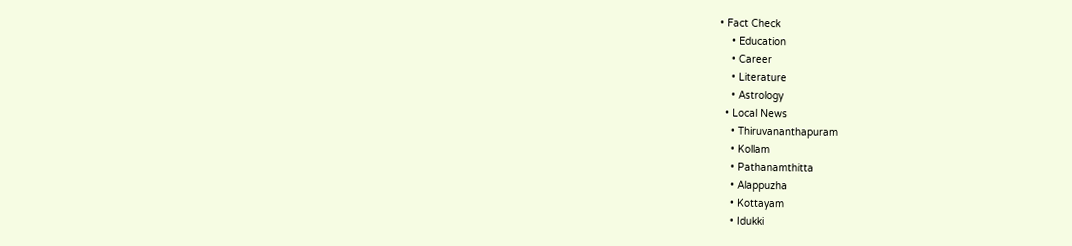• Fact Check
    • Education
    • Career
    • Literature
    • Astrology
  • Local News
    • Thiruvananthapuram
    • Kollam
    • Pathanamthitta
    • Alappuzha
    • Kottayam
    • Idukki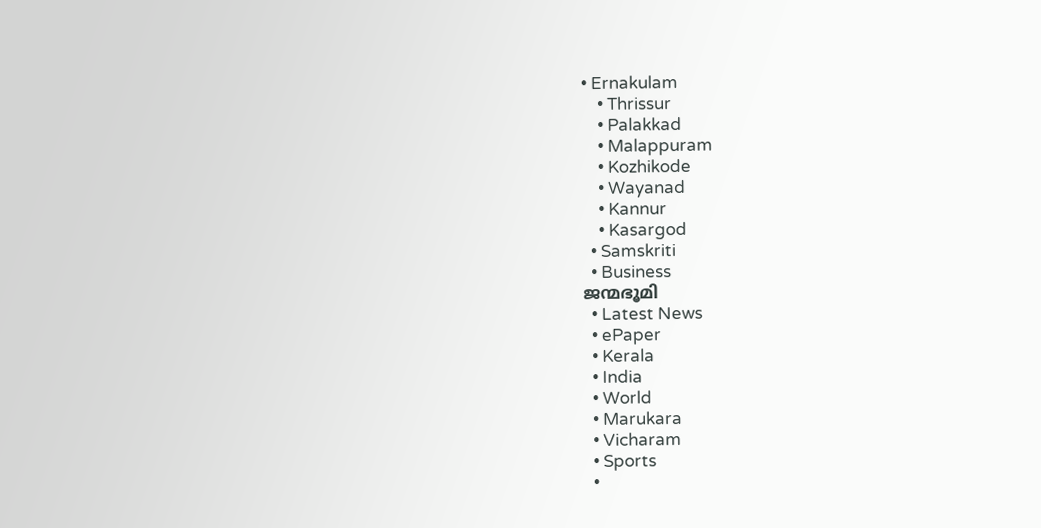• Ernakulam
    • Thrissur
    • Palakkad
    • Malappuram
    • Kozhikode
    • Wayanad
    • Kannur
    • Kasargod
  • Samskriti
  • Business
ജന്മഭൂമി
  • Latest News
  • ePaper
  • Kerala
  • India
  • World
  • Marukara
  • Vicharam
  • Sports
  •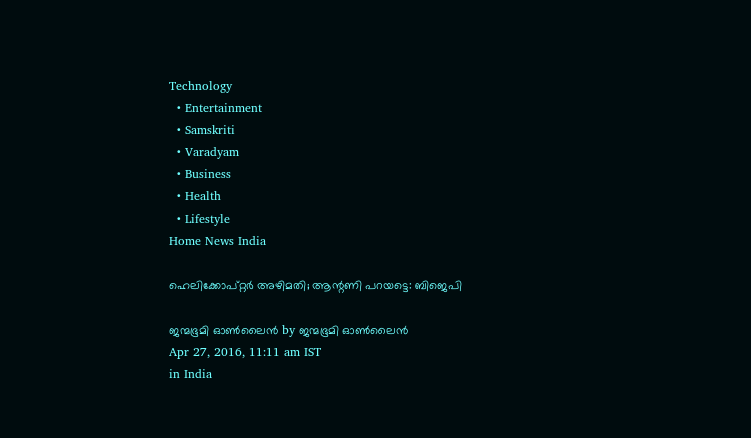Technology
  • Entertainment
  • Samskriti
  • Varadyam
  • Business
  • Health
  • Lifestyle
Home News India

ഹെലിക്കോപ്റ്റര്‍ അഴിമതി; ആന്റണി പറയട്ടെ: ബിജെപി

ജന്മഭൂമി ഓണ്‍ലൈന്‍ by ജന്മഭൂമി ഓണ്‍ലൈന്‍
Apr 27, 2016, 11:11 am IST
in India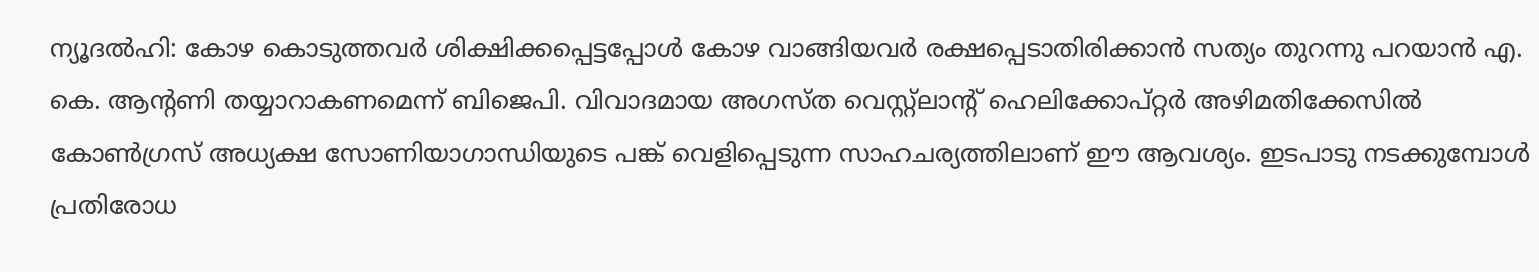ന്യൂദല്‍ഹി: കോഴ കൊടുത്തവര്‍ ശിക്ഷിക്കപ്പെട്ടപ്പോള്‍ കോഴ വാങ്ങിയവര്‍ രക്ഷപ്പെടാതിരിക്കാന്‍ സത്യം തുറന്നു പറയാന്‍ എ. കെ. ആന്റണി തയ്യാറാകണമെന്ന് ബിജെപി. വിവാദമായ അഗസ്ത വെസ്റ്റ്‌ലാന്റ് ഹെലിക്കോപ്റ്റര്‍ അഴിമതിക്കേസില്‍ കോണ്‍ഗ്രസ് അധ്യക്ഷ സോണിയാഗാന്ധിയുടെ പങ്ക് വെളിപ്പെടുന്ന സാഹചര്യത്തിലാണ് ഈ ആവശ്യം. ഇടപാടു നടക്കുമ്പോള്‍ പ്രതിരോധ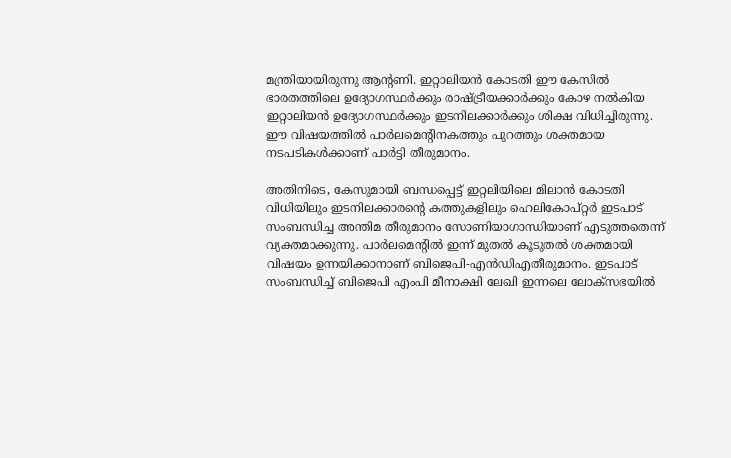മന്ത്രിയായിരുന്നു ആന്റണി. ഇറ്റാലിയന്‍ കോടതി ഈ കേസില്‍ ഭാരതത്തിലെ ഉദ്യോഗസ്ഥര്‍ക്കും രാഷ്‌ട്രീയക്കാര്‍ക്കും കോഴ നല്‍കിയ ഇറ്റാലിയന്‍ ഉദ്യോഗസ്ഥര്‍ക്കും ഇടനിലക്കാര്‍ക്കും ശിക്ഷ വിധിച്ചിരുന്നു. ഈ വിഷയത്തില്‍ പാര്‍ലമെന്റിനകത്തും പുറത്തും ശക്തമായ നടപടികള്‍ക്കാണ് പാര്‍ട്ടി തീരുമാനം.

അതിനിടെ, കേസുമായി ബന്ധപ്പെട്ട് ഇറ്റലിയിലെ മിലാന്‍ കോടതി വിധിയിലും ഇടനിലക്കാരന്റെ കത്തുകളിലും ഹെലികോപ്റ്റര്‍ ഇടപാട് സംബന്ധിച്ച അന്തിമ തീരുമാനം സോണിയാഗാന്ധിയാണ് എടുത്തതെന്ന് വ്യക്തമാക്കുന്നു. പാര്‍ലമെന്റില്‍ ഇന്ന് മുതല്‍ കൂടുതല്‍ ശക്തമായി വിഷയം ഉന്നയിക്കാനാണ് ബിജെപി-എന്‍ഡിഎതീരുമാനം. ഇടപാട് സംബന്ധിച്ച് ബിജെപി എംപി മീനാക്ഷി ലേഖി ഇന്നലെ ലോക്‌സഭയില്‍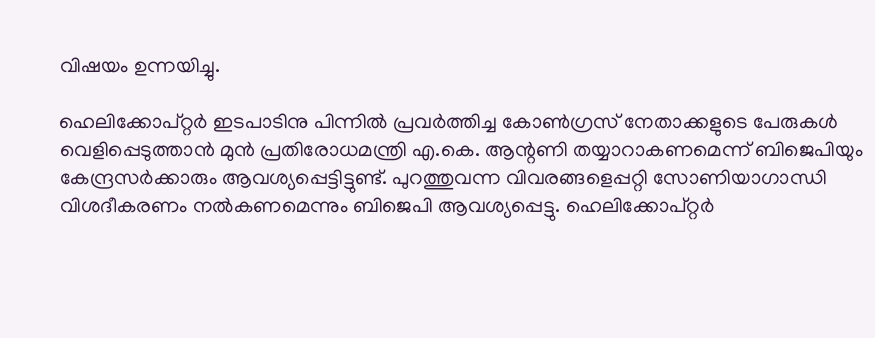വിഷയം ഉന്നയിച്ചു.

ഹെലിക്കോപ്റ്റര്‍ ഇടപാടിനു പിന്നില്‍ പ്രവര്‍ത്തിച്ച കോണ്‍ഗ്രസ് നേതാക്കളുടെ പേരുകള്‍ വെളിപ്പെടുത്താന്‍ മുന്‍ പ്രതിരോധമന്ത്രി എ.കെ. ആന്റണി തയ്യാറാകണമെന്ന് ബിജെപിയും കേന്ദ്രസര്‍ക്കാരും ആവശ്യപ്പെട്ടിട്ടുണ്ട്. പുറത്തുവന്ന വിവരങ്ങളെപ്പറ്റി സോണിയാഗാന്ധി വിശദീകരണം നല്‍കണമെന്നും ബിജെപി ആവശ്യപ്പെട്ടു. ഹെലിക്കോപ്റ്റര്‍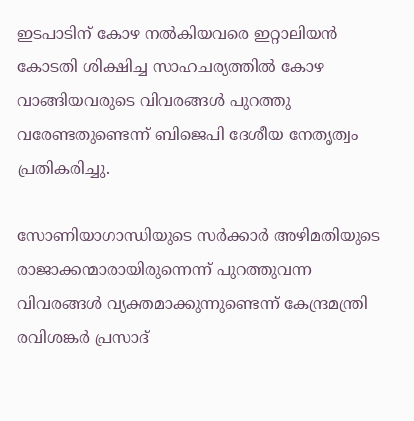ഇടപാടിന് കോഴ നല്‍കിയവരെ ഇറ്റാലിയന്‍ കോടതി ശിക്ഷിച്ച സാഹചര്യത്തില്‍ കോഴ വാങ്ങിയവരുടെ വിവരങ്ങള്‍ പുറത്തു വരേണ്ടതുണ്ടെന്ന് ബിജെപി ദേശീയ നേതൃത്വം പ്രതികരിച്ചു.

സോണിയാഗാന്ധിയുടെ സര്‍ക്കാര്‍ അഴിമതിയുടെ രാജാക്കന്മാരായിരുന്നെന്ന് പുറത്തുവന്ന വിവരങ്ങള്‍ വ്യക്തമാക്കുന്നുണ്ടെന്ന് കേന്ദ്രമന്ത്രി രവിശങ്കര്‍ പ്രസാദ്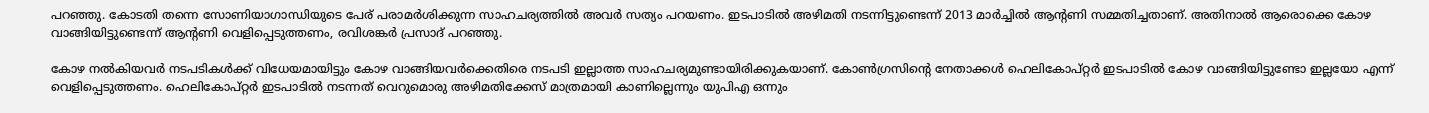പറഞ്ഞു. കോടതി തന്നെ സോണിയാഗാന്ധിയുടെ പേര് പരാമര്‍ശിക്കുന്ന സാഹചര്യത്തില്‍ അവര്‍ സത്യം പറയണം. ഇടപാടില്‍ അഴിമതി നടന്നിട്ടുണ്ടെന്ന് 2013 മാര്‍ച്ചില്‍ ആന്റണി സമ്മതിച്ചതാണ്. അതിനാല്‍ ആരൊക്കെ കോഴ വാങ്ങിയിട്ടുണ്ടെന്ന് ആന്റണി വെളിപ്പെടുത്തണം, രവിശങ്കര്‍ പ്രസാദ് പറഞ്ഞു.

കോഴ നല്‍കിയവര്‍ നടപടികള്‍ക്ക് വിധേയമായിട്ടും കോഴ വാങ്ങിയവര്‍ക്കെതിരെ നടപടി ഇല്ലാത്ത സാഹചര്യമുണ്ടായിരിക്കുകയാണ്. കോണ്‍ഗ്രസിന്റെ നേതാക്കള്‍ ഹെലികോപ്റ്റര്‍ ഇടപാടില്‍ കോഴ വാങ്ങിയിട്ടുണ്ടോ ഇല്ലയോ എന്ന് വെളിപ്പെടുത്തണം. ഹെലികോപ്റ്റര്‍ ഇടപാടില്‍ നടന്നത് വെറുമൊരു അഴിമതിക്കേസ് മാത്രമായി കാണില്ലെന്നും യുപിഎ ഒന്നും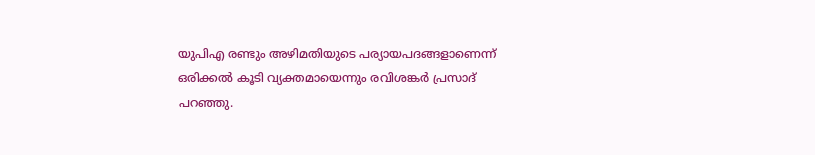യുപിഎ രണ്ടും അഴിമതിയുടെ പര്യായപദങ്ങളാണെന്ന് ഒരിക്കല്‍ കൂടി വ്യക്തമായെന്നും രവിശങ്കര്‍ പ്രസാദ് പറഞ്ഞു.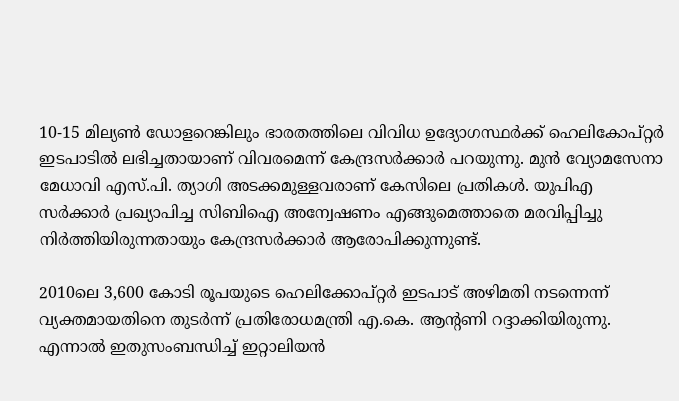10-15 മില്യണ്‍ ഡോളറെങ്കിലും ഭാരതത്തിലെ വിവിധ ഉദ്യോഗസ്ഥര്‍ക്ക് ഹെലികോപ്റ്റര്‍ ഇടപാടില്‍ ലഭിച്ചതായാണ് വിവരമെന്ന് കേന്ദ്രസര്‍ക്കാര്‍ പറയുന്നു. മുന്‍ വ്യോമസേനാ മേധാവി എസ്.പി. ത്യാഗി അടക്കമുള്ളവരാണ് കേസിലെ പ്രതികള്‍. യുപിഎ സര്‍ക്കാര്‍ പ്രഖ്യാപിച്ച സിബിഐ അന്വേഷണം എങ്ങുമെത്താതെ മരവിപ്പിച്ചു നിര്‍ത്തിയിരുന്നതായും കേന്ദ്രസര്‍ക്കാര്‍ ആരോപിക്കുന്നുണ്ട്.

2010ലെ 3,600 കോടി രൂപയുടെ ഹെലിക്കോപ്റ്റര്‍ ഇടപാട് അഴിമതി നടന്നെന്ന് വ്യക്തമായതിനെ തുടര്‍ന്ന് പ്രതിരോധമന്ത്രി എ.കെ. ആന്റണി റദ്ദാക്കിയിരുന്നു. എന്നാല്‍ ഇതുസംബന്ധിച്ച് ഇറ്റാലിയന്‍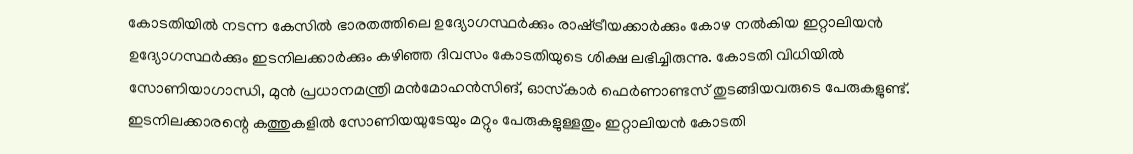കോടതിയില്‍ നടന്ന കേസില്‍ ഭാരതത്തിലെ ഉദ്യോഗസ്ഥര്‍ക്കും രാഷ്‌ട്രീയക്കാര്‍ക്കും കോഴ നല്‍കിയ ഇറ്റാലിയന്‍ ഉദ്യോഗസ്ഥര്‍ക്കും ഇടനിലക്കാര്‍ക്കും കഴിഞ്ഞ ദിവസം കോടതിയുടെ ശിക്ഷ ലഭിച്ചിരുന്നു. കോടതി വിധിയില്‍ സോണിയാഗാന്ധി, മുന്‍ പ്രധാനമന്ത്രി മന്‍മോഹന്‍സിങ്, ഓസ്‌കാര്‍ ഫെര്‍ണാണ്ടസ് തുടങ്ങിയവരുടെ പേരുകളുണ്ട്. ഇടനിലക്കാരന്റെ കത്തുകളില്‍ സോണിയയുടേയും മറ്റും പേരുകളുള്ളതും ഇറ്റാലിയന്‍ കോടതി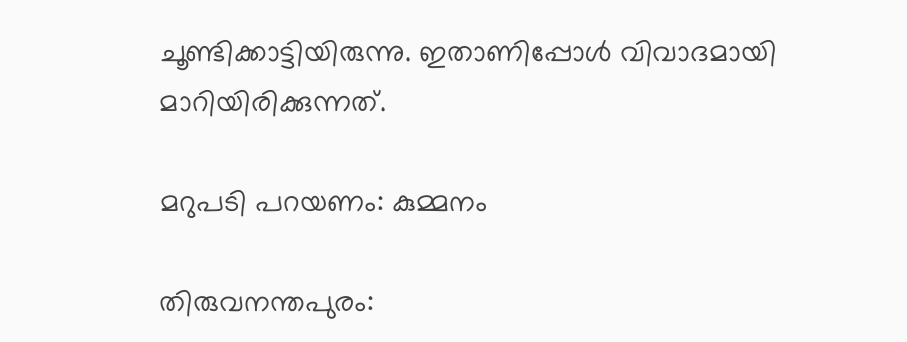ചൂണ്ടിക്കാട്ടിയിരുന്നു. ഇതാണിപ്പോള്‍ വിവാദമായി മാറിയിരിക്കുന്നത്.

മറുപടി പറയണം: കുമ്മനം

തിരുവനന്തപുരം: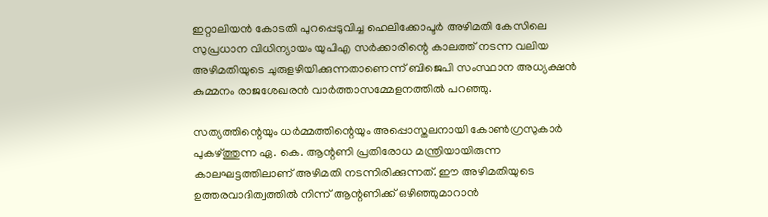ഇറ്റാലിയന്‍ കോടതി പുറപ്പെടുവിച്ച ഹെലിക്കോപ്ടര്‍ അഴിമതി കേസിലെ സുപ്രധാന വിധിന്യായം യുപിഎ സര്‍ക്കാരിന്റെ കാലത്ത് നടന്ന വലിയ അഴിമതിയുടെ ചുരുളഴിയിക്കുന്നതാണെന്ന് ബിജെപി സംസ്ഥാന അധ്യക്ഷന്‍ കുമ്മനം രാജശേഖരന്‍ വാര്‍ത്താസമ്മേളനത്തില്‍ പറഞ്ഞു.

സത്യത്തിന്റെയും ധര്‍മ്മത്തിന്റെയും അപ്പൊസ്തലനായി കോണ്‍ഗ്രസുകാര്‍ പുകഴ്‌ത്തുന്ന ഏ. കെ. ആന്റണി പ്രതിരോധ മന്ത്രിയായിരുന്ന കാലഘട്ടത്തിലാണ് അഴിമതി നടന്നിരിക്കുന്നത്. ഈ അഴിമതിയുടെ ഉത്തരവാദിത്വത്തില്‍ നിന്ന് ആന്റണിക്ക് ഒഴിഞ്ഞുമാറാന്‍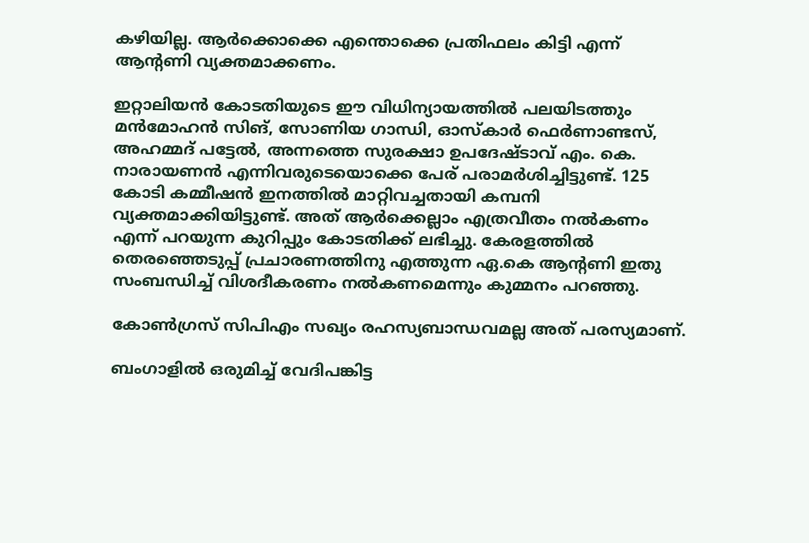കഴിയില്ല. ആര്‍ക്കൊക്കെ എന്തൊക്കെ പ്രതിഫലം കിട്ടി എന്ന് ആന്റണി വ്യക്തമാക്കണം.

ഇറ്റാലിയന്‍ കോടതിയുടെ ഈ വിധിന്യായത്തില്‍ പലയിടത്തും മന്‍മോഹന്‍ സിങ്, സോണിയ ഗാന്ധി, ഓസ്‌കാര്‍ ഫെര്‍ണാണ്ടസ്, അഹമ്മദ് പട്ടേല്‍, അന്നത്തെ സുരക്ഷാ ഉപദേഷ്ടാവ് എം. കെ. നാരായണന്‍ എന്നിവരുടെയൊക്കെ പേര് പരാമര്‍ശിച്ചിട്ടുണ്ട്. 125 കോടി കമ്മീഷന്‍ ഇനത്തില്‍ മാറ്റിവച്ചതായി കമ്പനി വ്യക്തമാക്കിയിട്ടുണ്ട്. അത് ആര്‍ക്കെല്ലാം എത്രവീതം നല്‍കണം എന്ന് പറയുന്ന കുറിപ്പും കോടതിക്ക് ലഭിച്ചു. കേരളത്തില്‍ തെരഞ്ഞെടുപ്പ് പ്രചാരണത്തിനു എത്തുന്ന ഏ.കെ ആന്റണി ഇതു സംബന്ധിച്ച് വിശദീകരണം നല്‍കണമെന്നും കുമ്മനം പറഞ്ഞു.

കോണ്‍ഗ്രസ് സിപിഎം സഖ്യം രഹസ്യബാന്ധവമല്ല അത് പരസ്യമാണ്.

ബംഗാളില്‍ ഒരുമിച്ച് വേദിപങ്കിട്ട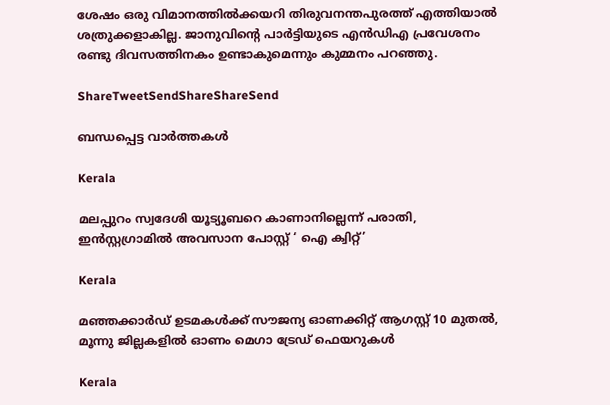ശേഷം ഒരു വിമാനത്തില്‍ക്കയറി തിരുവനന്തപുരത്ത് എത്തിയാല്‍ ശത്രുക്കളാകില്ല. ജാനുവിന്റെ പാര്‍ട്ടിയുടെ എന്‍ഡിഎ പ്രവേശനം രണ്ടു ദിവസത്തിനകം ഉണ്ടാകുമെന്നും കുമ്മനം പറഞ്ഞു.

ShareTweetSendShareShareSend

ബന്ധപ്പെട്ട വാര്‍ത്തകള്‍

Kerala

മലപ്പുറം സ്വദേശി യൂട്യൂബറെ കാണാനില്ലെന്ന് പരാതി, ഇന്‍സ്റ്റഗ്രാമില്‍ അവസാന പോസ്റ്റ് ‘ ഐ ക്വിറ്റ്’

Kerala

മഞ്ഞക്കാര്‍ഡ് ഉടമകള്‍ക്ക് സൗജന്യ ഓണക്കിറ്റ് ആഗസ്റ്റ് 10 മുതല്‍, മൂന്നു ജില്ലകളില്‍ ഓണം മെഗാ ട്രേഡ് ഫെയറുകള്‍

Kerala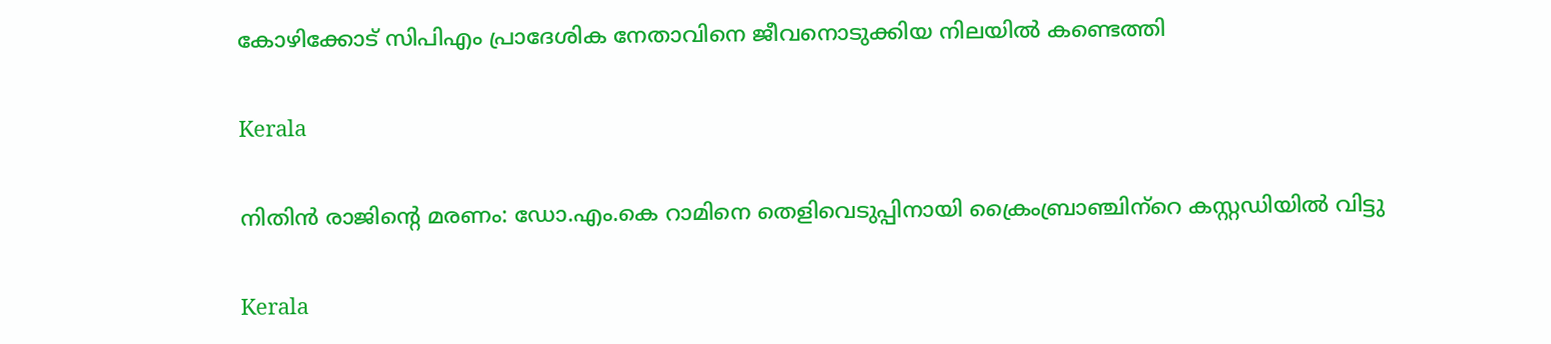കോഴിക്കോട് സിപിഎം പ്രാദേശിക നേതാവിനെ ജീവനൊടുക്കിയ നിലയില്‍ കണ്ടെത്തി

Kerala

നിതിന്‍ രാജിന്റെ മരണം: ഡോ.എം.കെ റാമിനെ തെളിവെടുപ്പിനായി ക്രൈംബ്രാഞ്ചിന്‌റെ കസ്റ്റഡിയില്‍ വിട്ടു

Kerala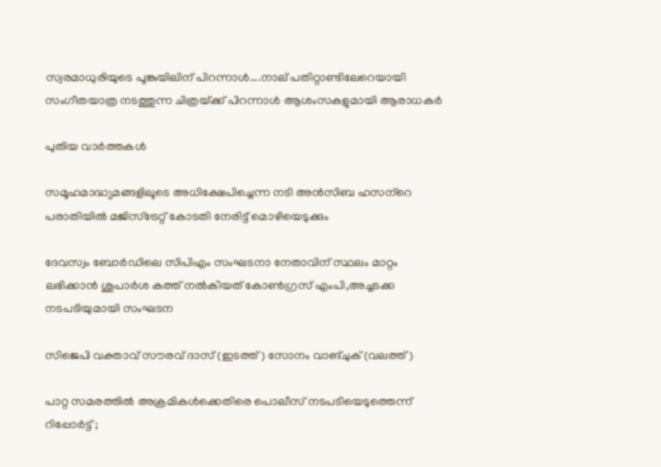സ്വരമാധുരിയുടെ പൂങ്കുയിലിന് പിറന്നാള്‍….നാല് പതിറ്റാണ്ടിലേറെയായി സംഗീതയാത്ര നടത്തുന്ന ചിത്രയ്‌ക്ക് പിറന്നാള്‍ ആശംസകളുമായി ആരാധകര്‍

പുതിയ വാര്‍ത്തകള്‍

സമൂഹമാദ്ധ്യമങ്ങളിലൂടെ അധിക്ഷേപിച്ചെന്ന നടി അന്‍സിബ ഹസന്‌റെ പരാതിയില്‍ മജിസ്‌ട്രേറ്റ് കോടതി നേരിട്ട് മൊഴിയെടുക്കും

ദേവസ്വം ബോര്‍ഡിലെ സിപിഎം സംഘടനാ നേതാവിന് സ്ഥലം മാറ്റം ലഭിക്കാന്‍ ശുപാര്‍ശ കത്ത് നല്‍കിയത് കോണ്‍ഗ്രസ് എംപി,അച്ചടക്ക നടപടിയുമായി സംഘടന

സിജെപി വക്താവ് സൗരവ് ദാസ് (ഇടത്ത്) സോനം വാങ്ചുക് (വലത്ത്)

പാറ്റ സമരത്തില്‍ അക്രമികള്‍ക്കെതിരെ പൊലീസ് നടപടിയെടുത്തെന്ന് റിപ്പോര്‍ട്ട് ;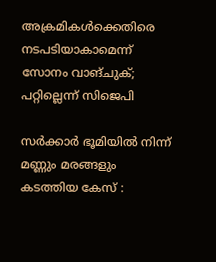അക്രമികള്‍ക്കെതിരെ നടപടിയാകാമെന്ന് സോനം വാങ്ചുക്; പറ്റില്ലെന്ന് സിജെപി

സർക്കാർ ഭൂമിയിൽ നിന്ന് മണ്ണും മരങ്ങളും കടത്തിയ കേസ് :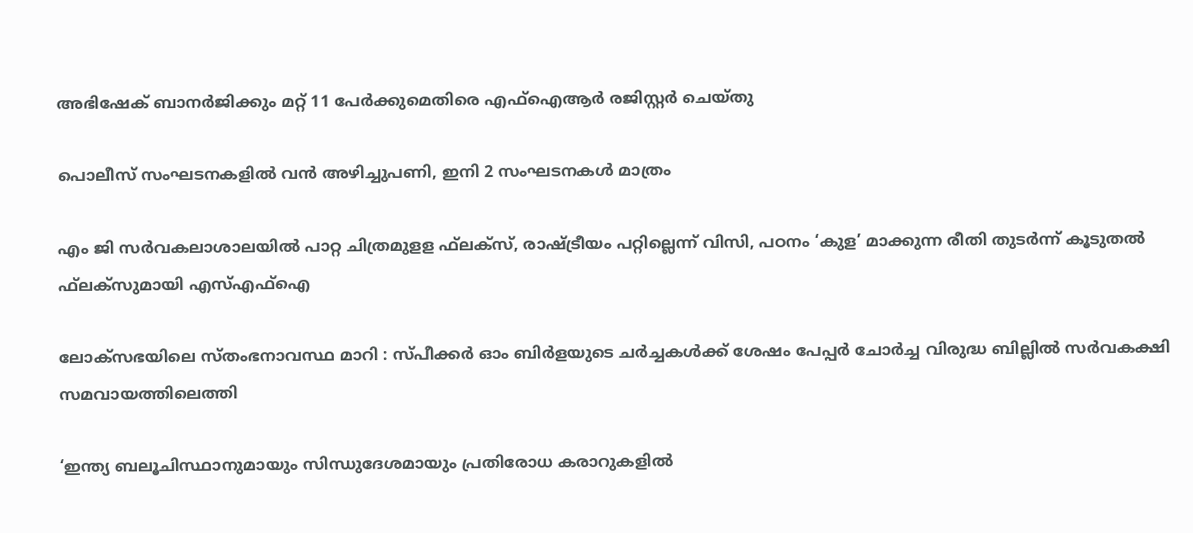അഭിഷേക് ബാനർജിക്കും മറ്റ് 11 പേർക്കുമെതിരെ എഫ്‌ഐആർ രജിസ്റ്റർ ചെയ്തു

പൊലീസ് സംഘടനകളില്‍ വന്‍ അഴിച്ചുപണി, ഇനി 2 സംഘടനകള്‍ മാത്രം

എം ജി സര്‍വകലാശാലയില്‍ പാറ്റ ചിത്രമുളള ഫ്‌ലക്‌സ്, രാഷ്‌ട്രീയം പറ്റില്ലെന്ന് വിസി, പഠനം ‘കുള’ മാക്കുന്ന രീതി തുടര്‍ന്ന് കൂടുതല്‍ ഫ്‌ലക്‌സുമായി എസ്എഫ്‌ഐ

ലോക്‌സഭയിലെ സ്തംഭനാവസ്ഥ മാറി : സ്പീക്കർ ഓം ബിർളയുടെ ചർച്ചകൾക്ക് ശേഷം പേപ്പർ ചോർച്ച വിരുദ്ധ ബില്ലിൽ സർവകക്ഷി സമവായത്തിലെത്തി

‘ഇന്ത്യ ബലൂചിസ്ഥാനുമായും സിന്ധുദേശമായും പ്രതിരോധ കരാറുകളിൽ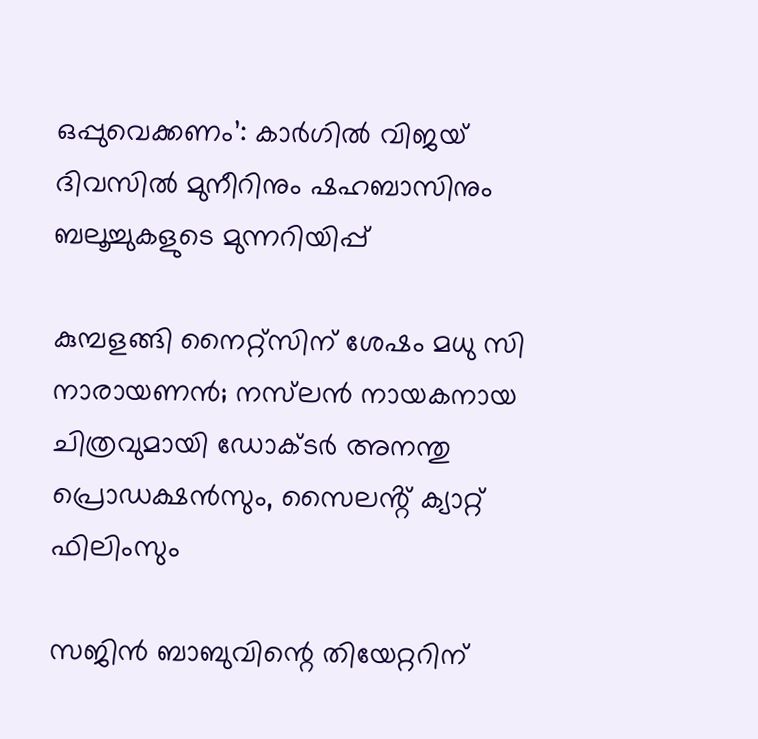ഒപ്പുവെക്കണം’: കാർഗിൽ വിജയ് ദിവസിൽ മുനീറിനും ഷഹബാസിനും ബലൂച്ചുകളുടെ മുന്നറിയിപ്പ്

കുമ്പളങ്ങി നൈറ്റ്സിന് ശേഷം മധു സി നാരായണൻ; നസ്‌ലൻ നായകനായ ചിത്രവുമായി ഡോക്ടർ അനന്തു പ്രൊഡക്ഷൻസും, സൈലൻ്റ് ക്യാറ്റ് ഫിലിംസും

സജിൻ ബാബുവിന്റെ തിയേറ്ററിന്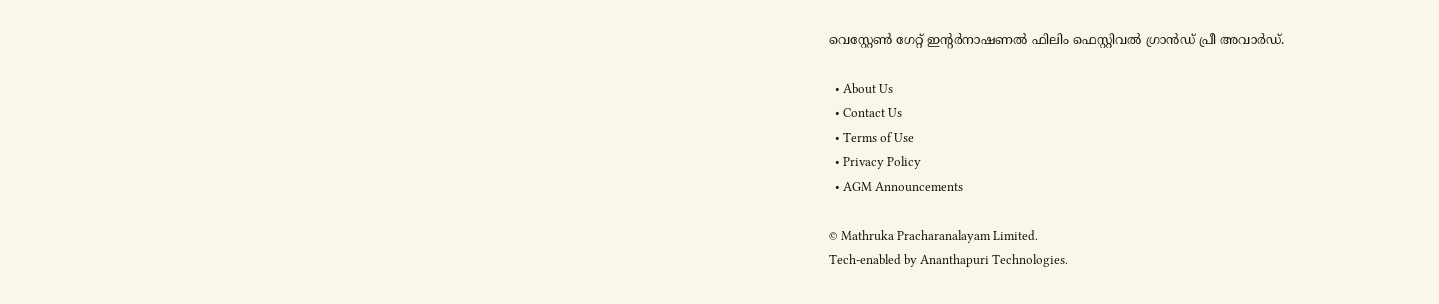വെസ്റ്റേൺ ഗേറ്റ് ഇന്റർനാഷണൽ ഫിലിം ഫെസ്റ്റിവൽ ഗ്രാൻഡ് പ്രീ അവാർഡ്.

  • About Us
  • Contact Us
  • Terms of Use
  • Privacy Policy
  • AGM Announcements

© Mathruka Pracharanalayam Limited.
Tech-enabled by Ananthapuri Technologies.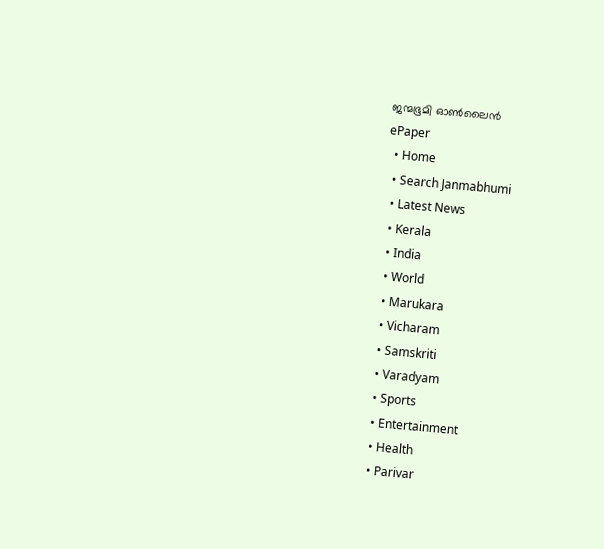ജന്മഭൂമി ഓണ്‍ലൈന്‍
ePaper
  • Home
  • Search Janmabhumi
  • Latest News
  • Kerala
  • India
  • World
  • Marukara
  • Vicharam
  • Samskriti
  • Varadyam
  • Sports
  • Entertainment
  • Health
  • Parivar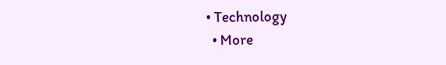• Technology
  • More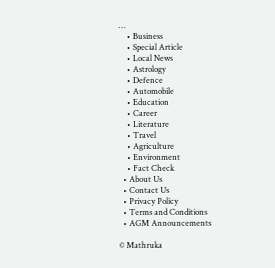…
    • Business
    • Special Article
    • Local News
    • Astrology
    • Defence
    • Automobile
    • Education
    • Career
    • Literature
    • Travel
    • Agriculture
    • Environment
    • Fact Check
  • About Us
  • Contact Us
  • Privacy Policy
  • Terms and Conditions
  • AGM Announcements

© Mathruka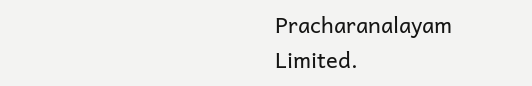Pracharanalayam Limited.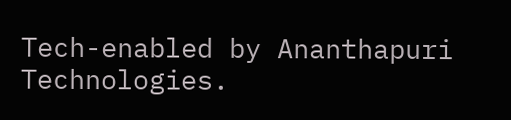Tech-enabled by Ananthapuri Technologies.